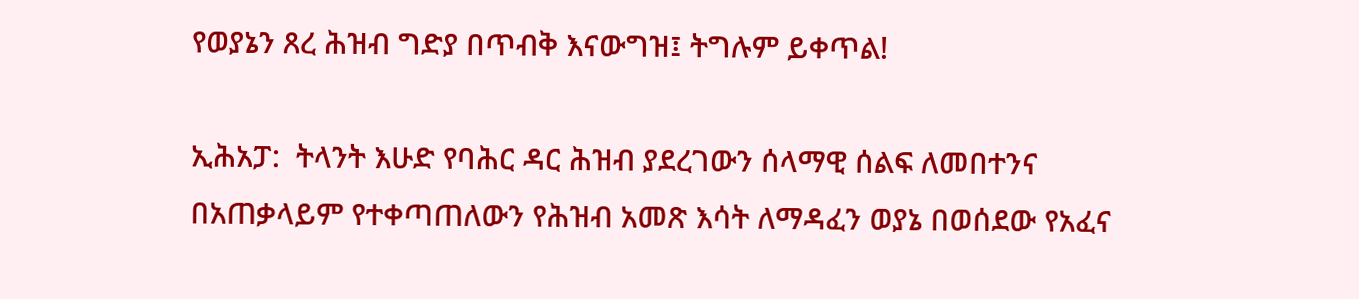የወያኔን ጸረ ሕዝብ ግድያ በጥብቅ እናውግዝ፤ ትግሉም ይቀጥል!

ኢሕአፓ:  ትላንት እሁድ የባሕር ዳር ሕዝብ ያደረገውን ሰላማዊ ሰልፍ ለመበተንና በአጠቃላይም የተቀጣጠለውን የሕዝብ አመጽ እሳት ለማዳፈን ወያኔ በወሰደው የአፈና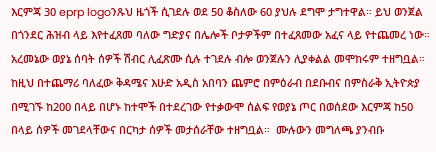እርምጃ 30 eprp logoንጹህ ዜጎች ሲገደሉ ወደ 50 ቆስለው 60 ያህሉ ደግሞ ታግተዋል። ይህ ወንጀል በጎንደር ሕዝብ ላይ እየተፈጸመ ባለው ግድያና በሌሎች ቦታዎችም በተፈጸመው አፈና ላይ የተጨመረ ነው። አረመኔው ወያኔ ሰባት ሰዎች ሽብር ሊፈጽሙ ሲሉ ተገደሉ ብሎ ወንጀሉን ሊያቀልል መሞከሩም ተዘግቧል። ከዚህ በተጨማሪ ባለፈው ቅዳሜና እሁድ አዲስ አበባን ጨምሮ በምዕራብ በደቡብና በምስራቅ ኢትዮጵያ በሚገኙ ከ200 በላይ በሆኑ ከተሞች በተደረገው የተቃውሞ ሰልፍ የወያኔ ጦር በወሰደው እርምጃ ከ50 በላይ ሰዎች መገደላቸውና በርካታ ሰዎች መታሰራቸው ተዘግቧል።  ሙሉውን መግለጫ ያንብቡ